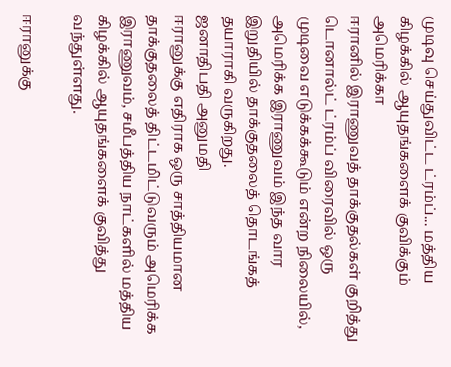முடிவு செய்துவிட்ட ட்ரம்ப்... மத்திய கிழக்கில் ஆயுதங்களைக் குவிக்கும் அமெரிக்கா
ஈரானில் இராணுவத் தாக்குதல்கள் குறித்து டொனால்ட் ட்ரம்ப் விரைவில் ஒரு முடிவை எடுக்கக்கூடும் என்ற நிலையில், அமெரிக்க இராணுவம் இந்த வார இறுதியில் தாக்குதலைத் தொடங்கத் தயாராகி வருகிறது.
ஜனாதிபதி அனுமதி
ஈரானுக்கு எதிராக ஒரு சாத்தியமான தாக்குதலைத் திட்டமிட்டுவரும் அமெரிக்க இராணுவம், சமீபத்திய நாட்களில் மத்திய கிழக்கில் ஆயுதங்களைக் குவித்து வந்துள்ளது.

ஈரானுக்கு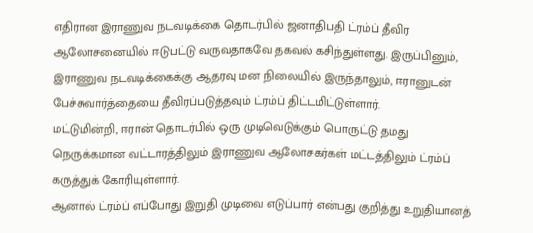எதிரான இராணுவ நடவடிக்கை தொடர்பில் ஜனாதிபதி ட்ரம்ப் தீவிர ஆலோசனையில் ஈடுபட்டு வருவதாகவே தகவல் கசிந்துள்ளது. இருப்பினும், இராணுவ நடவடிக்கைக்கு ஆதரவு மன நிலையில் இருந்தாலும், ஈரானுடன் பேச்சுவார்த்தையை தீவிரப்படுத்தவும் ட்ரம்ப் திட்டமிட்டுள்ளார்.
மட்டுமின்றி, ஈரான் தொடர்பில் ஒரு முடிவெடுக்கும் பொருட்டு தமது நெருக்கமான வட்டாரத்திலும் இராணுவ ஆலோசகர்கள் மட்டத்திலும் ட்ரம்ப் கருத்துக் கோரியுள்ளார்.
ஆனால் ட்ரம்ப் எப்போது இறுதி முடிவை எடுப்பார் என்பது குறித்து உறுதியானத்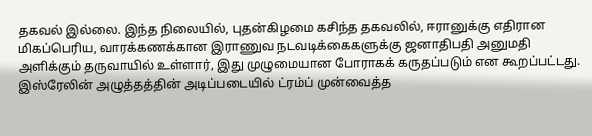தகவல் இல்லை. இந்த நிலையில், புதன்கிழமை கசிந்த தகவலில், ஈரானுக்கு எதிரான மிகப்பெரிய, வாரக்கணக்கான இராணுவ நடவடிக்கைகளுக்கு ஜனாதிபதி அனுமதி அளிக்கும் தருவாயில் உள்ளார், இது முழுமையான போராகக் கருதப்படும் என கூறப்பட்டது.
இஸ்ரேலின் அழுத்தத்தின் அடிப்படையில் ட்ரம்ப் முன்வைத்த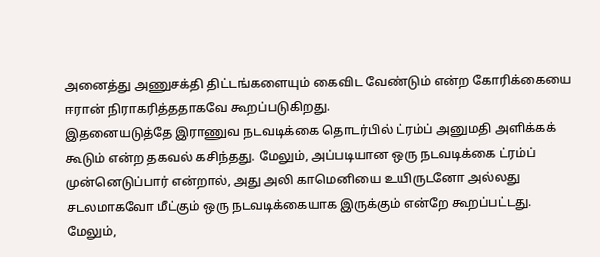அனைத்து அணுசக்தி திட்டங்களையும் கைவிட வேண்டும் என்ற கோரிக்கையை ஈரான் நிராகரித்ததாகவே கூறப்படுகிறது.
இதனையடுத்தே இராணுவ நடவடிக்கை தொடர்பில் ட்ரம்ப் அனுமதி அளிக்கக் கூடும் என்ற தகவல் கசிந்தது. மேலும், அப்படியான ஒரு நடவடிக்கை ட்ரம்ப் முன்னெடுப்பார் என்றால், அது அலி காமெனியை உயிருடனோ அல்லது சடலமாகவோ மீட்கும் ஒரு நடவடிக்கையாக இருக்கும் என்றே கூறப்பட்டது.
மேலும்,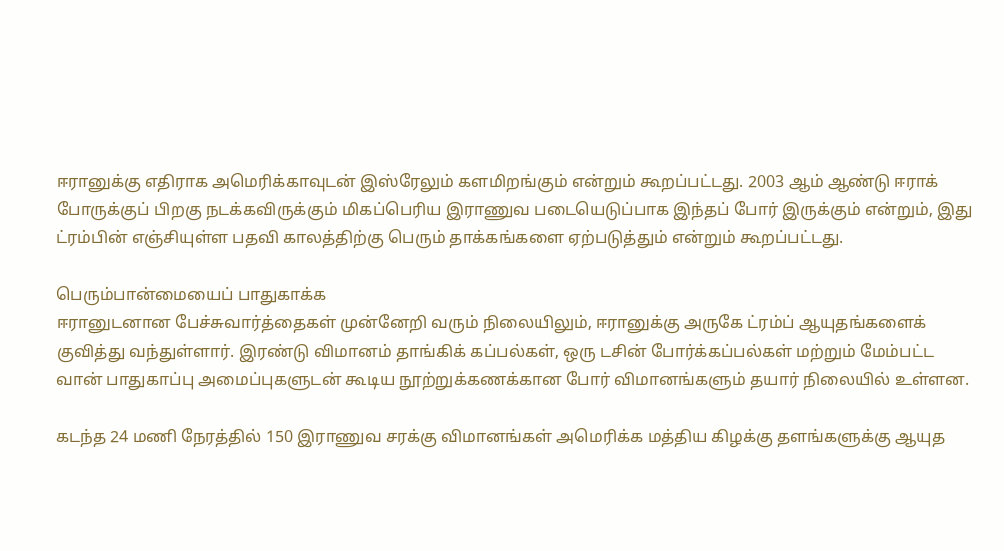ஈரானுக்கு எதிராக அமெரிக்காவுடன் இஸ்ரேலும் களமிறங்கும் என்றும் கூறப்பட்டது. 2003 ஆம் ஆண்டு ஈராக் போருக்குப் பிறகு நடக்கவிருக்கும் மிகப்பெரிய இராணுவ படையெடுப்பாக இந்தப் போர் இருக்கும் என்றும், இது ட்ரம்பின் எஞ்சியுள்ள பதவி காலத்திற்கு பெரும் தாக்கங்களை ஏற்படுத்தும் என்றும் கூறப்பட்டது.

பெரும்பான்மையைப் பாதுகாக்க
ஈரானுடனான பேச்சுவார்த்தைகள் முன்னேறி வரும் நிலையிலும், ஈரானுக்கு அருகே ட்ரம்ப் ஆயுதங்களைக் குவித்து வந்துள்ளார். இரண்டு விமானம் தாங்கிக் கப்பல்கள், ஒரு டசின் போர்க்கப்பல்கள் மற்றும் மேம்பட்ட வான் பாதுகாப்பு அமைப்புகளுடன் கூடிய நூற்றுக்கணக்கான போர் விமானங்களும் தயார் நிலையில் உள்ளன.

கடந்த 24 மணி நேரத்தில் 150 இராணுவ சரக்கு விமானங்கள் அமெரிக்க மத்திய கிழக்கு தளங்களுக்கு ஆயுத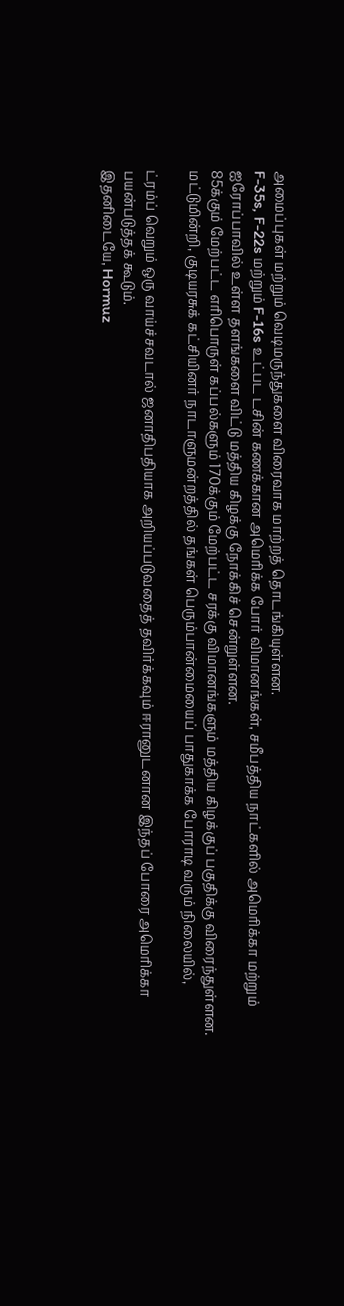அமைப்புகள் மற்றும் வெடிமருந்துகளை விரைவாக மாற்றத் தொடங்கியுள்ளன.
F-35s, F-22s மற்றும் F-16s உட்பட டசின் கணக்கான அமெரிக்க போர் விமானங்கள், சமீபத்திய நாட்களில் அமெரிக்கா மற்றும் ஐரோப்பாவில் உள்ள தளங்களை விட்டு மத்திய கிழக்கு நோக்கிச் சென்றுள்ளன.
85க்கும் மேற்பட்ட எரிபொருள் கப்பல்களும் 170க்கும் மேற்பட்ட சரக்கு விமானங்களும் மத்திய கிழக்குப் பகுதிக்கு விரைந்துள்ளன. மட்டுமின்றி, குடியரசுக் கட்சியினர் நாடாளுமன்றத்தில் தங்கள் பெரும்பான்மையைப் பாதுகாக்க போராடி வரும் நிலையில்,

ட்ரம்ப் வெறும் ஒரு வாய்ச்சவடால் ஜனாதிபதியாக அறியப்படுவதைத் தவிர்க்கவும் ஈரானுடனான இந்தப் போரை அமெரிக்கா பயன்படுத்தக் கூடும்.
இதனிடையே, Hormuz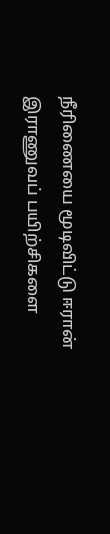நீரிணையை மூடிவிட்டு ஈரான் இராணுவப் பயிற்சிகளை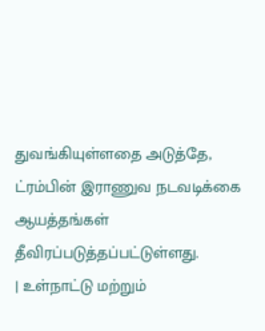துவங்கியுள்ளதை அடுத்தே, ட்ரம்பின் இராணுவ நடவடிக்கை ஆயத்தங்கள் தீவிரப்படுத்தப்பட்டுள்ளது.
| உள்நாட்டு மற்றும்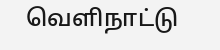வெளிநாட்டு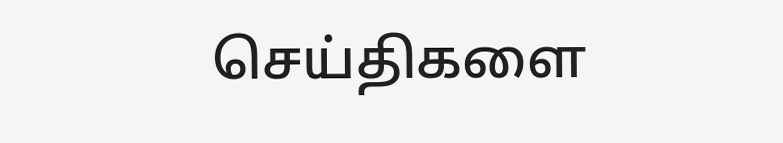செய்திகளை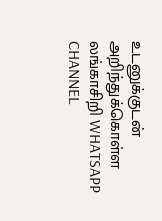உடனுக்குடன் அறிந்துக்கொள்ள லங்காசிறி WHATSAPP CHANNEL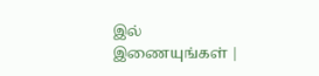இல் இணையுங்கள் |